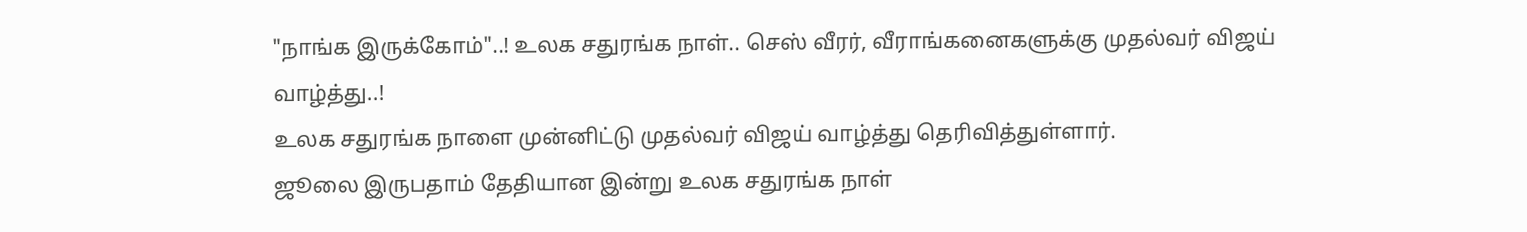"நாங்க இருக்கோம்"..! உலக சதுரங்க நாள்.. செஸ் வீரர், வீராங்கனைகளுக்கு முதல்வர் விஜய் வாழ்த்து..!
உலக சதுரங்க நாளை முன்னிட்டு முதல்வர் விஜய் வாழ்த்து தெரிவித்துள்ளார்.
ஜூலை இருபதாம் தேதியான இன்று உலக சதுரங்க நாள்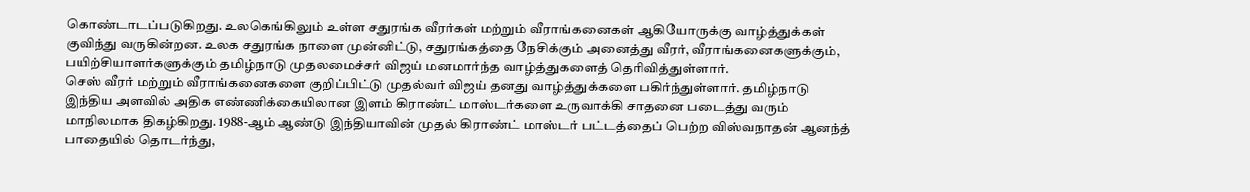கொண்டாடப்படுகிறது. உலகெங்கிலும் உள்ள சதுரங்க வீரர்கள் மற்றும் வீராங்கனைகள் ஆகியோருக்கு வாழ்த்துக்கள் குவிந்து வருகின்றன. உலக சதுரங்க நாளை முன்னிட்டு, சதுரங்கத்தை நேசிக்கும் அனைத்து வீரர், வீராங்கனைகளுக்கும், பயிற்சியாளர்களுக்கும் தமிழ்நாடு முதலமைச்சர் விஜய் மனமார்ந்த வாழ்த்துகளைத் தெரிவித்துள்ளார்.
செஸ் வீரர் மற்றும் வீராங்கனைகளை குறிப்பிட்டு முதல்வர் விஜய் தனது வாழ்த்துக்களை பகிர்ந்துள்ளார். தமிழ்நாடு இந்திய அளவில் அதிக எண்ணிக்கையிலான இளம் கிராண்ட் மாஸ்டர்களை உருவாக்கி சாதனை படைத்து வரும் மாநிலமாக திகழ்கிறது. 1988-ஆம் ஆண்டு இந்தியாவின் முதல் கிராண்ட் மாஸ்டர் பட்டத்தைப் பெற்ற விஸ்வநாதன் ஆனந்த் பாதையில் தொடர்ந்து,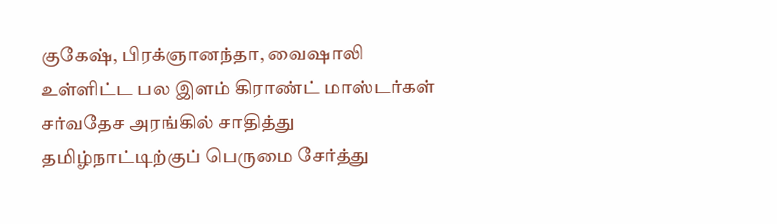குகேஷ், பிரக்ஞானந்தா, வைஷாலி உள்ளிட்ட பல இளம் கிராண்ட் மாஸ்டர்கள் சர்வதேச அரங்கில் சாதித்து தமிழ்நாட்டிற்குப் பெருமை சேர்த்து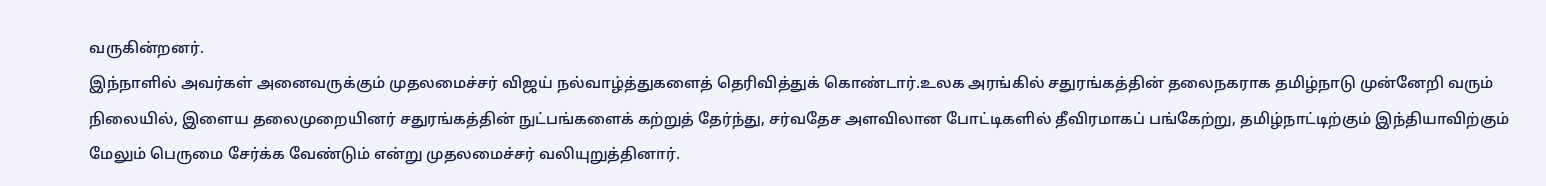வருகின்றனர்.
இந்நாளில் அவர்கள் அனைவருக்கும் முதலமைச்சர் விஜய் நல்வாழ்த்துகளைத் தெரிவித்துக் கொண்டார்.உலக அரங்கில் சதுரங்கத்தின் தலைநகராக தமிழ்நாடு முன்னேறி வரும் நிலையில், இளைய தலைமுறையினர் சதுரங்கத்தின் நுட்பங்களைக் கற்றுத் தேர்ந்து, சர்வதேச அளவிலான போட்டிகளில் தீவிரமாகப் பங்கேற்று, தமிழ்நாட்டிற்கும் இந்தியாவிற்கும் மேலும் பெருமை சேர்க்க வேண்டும் என்று முதலமைச்சர் வலியுறுத்தினார்.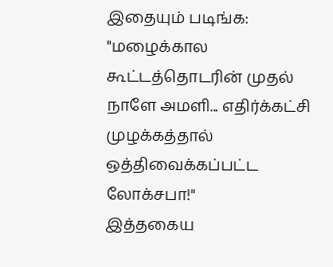இதையும் படிங்க: "மழைக்கால கூட்டத்தொடரின் முதல் நாளே அமளி... எதிர்க்கட்சி முழக்கத்தால் ஒத்திவைக்கப்பட்ட லோக்சபா!"
இத்தகைய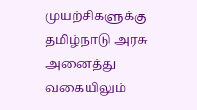முயற்சிகளுக்கு தமிழ்நாடு அரசு அனைத்து வகையிலும்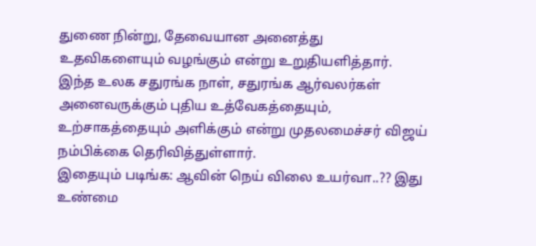துணை நின்று, தேவையான அனைத்து உதவிகளையும் வழங்கும் என்று உறுதியளித்தார். இந்த உலக சதுரங்க நாள், சதுரங்க ஆர்வலர்கள் அனைவருக்கும் புதிய உத்வேகத்தையும், உற்சாகத்தையும் அளிக்கும் என்று முதலமைச்சர் விஜய் நம்பிக்கை தெரிவித்துள்ளார்.
இதையும் படிங்க: ஆவின் நெய் விலை உயர்வா..?? இது உண்மை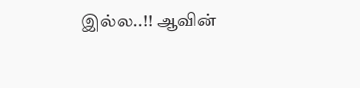இல்ல..!! ஆவின்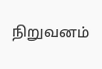நிறுவனம்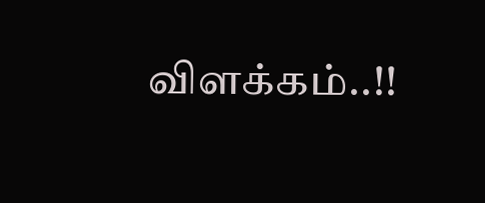விளக்கம்..!!